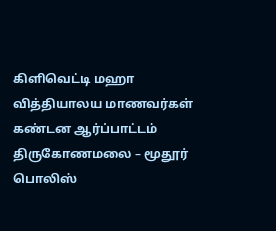கிளிவெட்டி மஹா வித்தியாலய மாணவர்கள் கண்டன ஆர்ப்பாட்டம்
திருகோணமலை – மூதூர் பொலிஸ்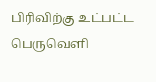பிரிவிற்கு உட்பட்ட பெருவெளி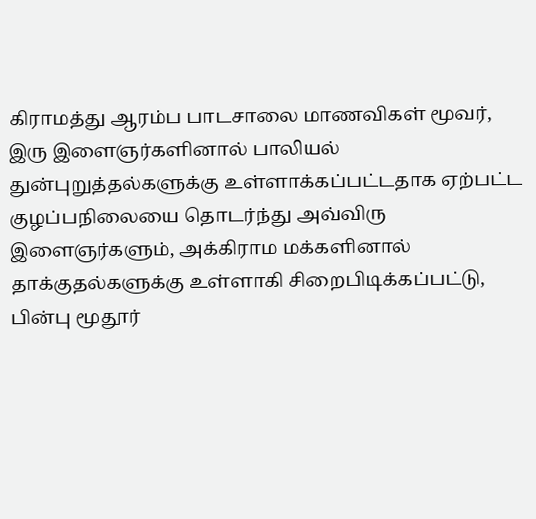கிராமத்து ஆரம்ப பாடசாலை மாணவிகள் மூவர், இரு இளைஞர்களினால் பாலியல் துன்புறுத்தல்களுக்கு உள்ளாக்கப்பட்டதாக ஏற்பட்ட குழப்பநிலையை தொடர்ந்து அவ்விரு இளைஞர்களும், அக்கிராம மக்களினால் தாக்குதல்களுக்கு உள்ளாகி சிறைபிடிக்கப்பட்டு, பின்பு மூதூர்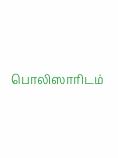பொலிஸாரிடம்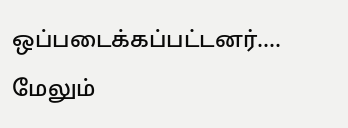ஒப்படைக்கப்பட்டனர்.…
மேலும்